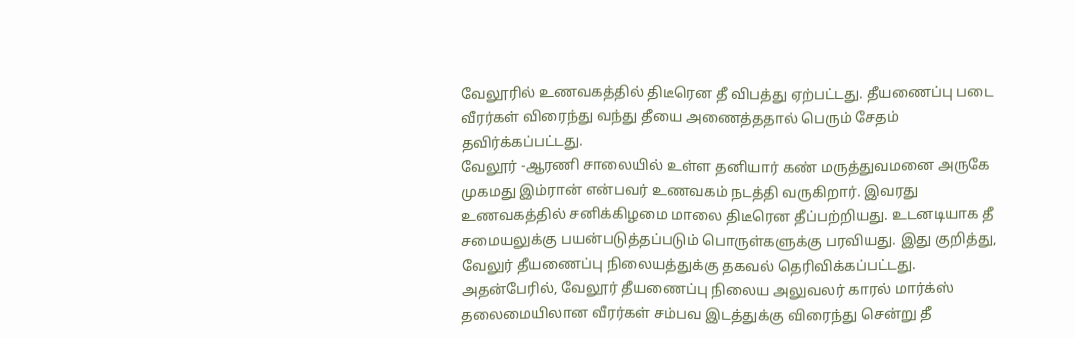வேலூரில் உணவகத்தில் திடீரென தீ விபத்து ஏற்பட்டது. தீயணைப்பு படை வீரர்கள் விரைந்து வந்து தீயை அணைத்ததால் பெரும் சேதம் தவிர்க்கப்பட்டது.
வேலூர் -ஆரணி சாலையில் உள்ள தனியார் கண் மருத்துவமனை அருகே முகமது இம்ரான் என்பவர் உணவகம் நடத்தி வருகிறார். இவரது உணவகத்தில் சனிக்கிழமை மாலை திடீரென தீப்பற்றியது. உடனடியாக தீ சமையலுக்கு பயன்படுத்தப்படும் பொருள்களுக்கு பரவியது. இது குறித்து, வேலுர் தீயணைப்பு நிலையத்துக்கு தகவல் தெரிவிக்கப்பட்டது. அதன்பேரில், வேலூர் தீயணைப்பு நிலைய அலுவலர் காரல் மார்க்ஸ் தலைமையிலான வீரர்கள் சம்பவ இடத்துக்கு விரைந்து சென்று தீ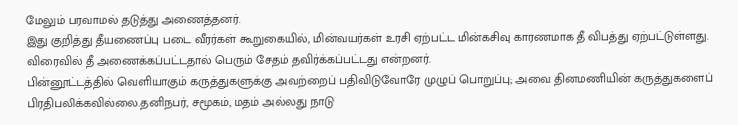மேலும் பரவாமல் தடுத்து அணைத்தனர்.
இது குறித்து தீயணைப்பு படை வீரர்கள் கூறுகையில், மின்வயர்கள் உரசி ஏற்பட்ட மின்கசிவு காரணமாக தீ விபத்து ஏற்பட்டுள்ளது. விரைவில் தீ அணைக்கப்பட்டதால் பெரும் சேதம் தவிர்க்கப்பட்டது என்றனர்.
பின்னூட்டத்தில் வெளியாகும் கருத்துகளுக்கு அவற்றைப் பதிவிடுவோரே முழுப் பொறுப்பு; அவை தினமணியின் கருத்துகளைப் பிரதிபலிக்கவில்லை.தனிநபர், சமூகம், மதம் அல்லது நாடு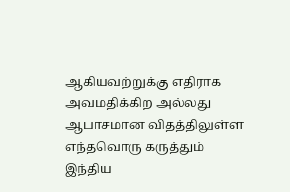ஆகியவற்றுக்கு எதிராக அவமதிக்கிற அல்லது ஆபாசமான விதத்திலுள்ள எந்தவொரு கருத்தும் இந்திய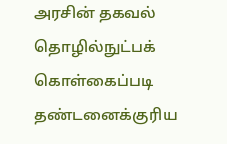அரசின் தகவல் தொழில்நுட்பக் கொள்கைப்படி தண்டனைக்குரிய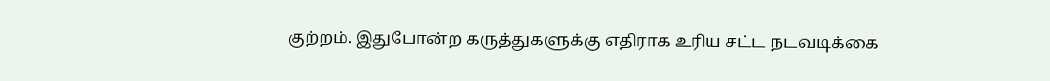குற்றம். இதுபோன்ற கருத்துகளுக்கு எதிராக உரிய சட்ட நடவடிக்கை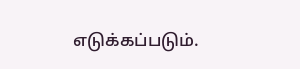எடுக்கப்படும்.